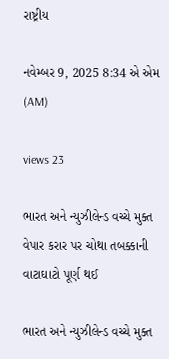રાષ્ટ્રીય

નવેમ્બર 9, 2025 8:34 એ એમ (AM)

views 23

ભારત અને ન્યુઝીલેન્ડ વચ્ચે મુક્ત વેપાર કરાર પર ચોથા તબક્કાની વાટાઘાટો પૂર્ણ થઈ

ભારત અને ન્યુઝીલેન્ડ વચ્ચે મુક્ત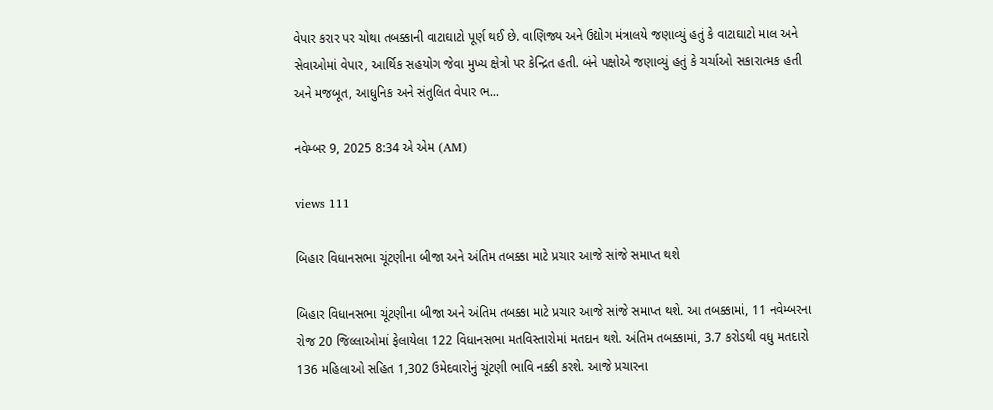વેપાર કરાર પર ચોથા તબક્કાની વાટાઘાટો પૂર્ણ થઈ છે. વાણિજ્ય અને ઉદ્યોગ મંત્રાલયે જણાવ્યું હતું કે વાટાઘાટો માલ અને સેવાઓમાં વેપાર, આર્થિક સહયોગ જેવા મુખ્ય ક્ષેત્રો પર કેન્દ્રિત હતી. બંને પક્ષોએ જણાવ્યું હતું કે ચર્ચાઓ સકારાત્મક હતી અને મજબૂત, આધુનિક અને સંતુલિત વેપાર ભ...

નવેમ્બર 9, 2025 8:34 એ એમ (AM)

views 111

બિહાર વિધાનસભા ચૂંટણીના બીજા અને અંતિમ તબક્કા માટે પ્રચાર આજે સાંજે સમાપ્ત થશે

બિહાર વિધાનસભા ચૂંટણીના બીજા અને અંતિમ તબક્કા માટે પ્રચાર આજે સાંજે સમાપ્ત થશે. આ તબક્કામાં, 11 નવેમ્બરના રોજ 20 જિલ્લાઓમાં ફેલાયેલા 122 વિધાનસભા મતવિસ્તારોમાં મતદાન થશે. અંતિમ તબક્કામાં, 3.7 કરોડથી વધુ મતદારો 136 મહિલાઓ સહિત 1,302 ઉમેદવારોનું ચૂંટણી ભાવિ નક્કી કરશે. આજે પ્રચારના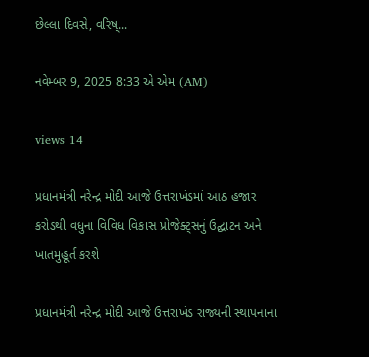છેલ્લા દિવસે, વરિષ્...

નવેમ્બર 9, 2025 8:33 એ એમ (AM)

views 14

પ્રધાનમંત્રી નરેન્દ્ર મોદી આજે ઉત્તરાખંડમાં આઠ હજાર કરોડથી વધુના વિવિધ વિકાસ પ્રોજેક્ટ્સનું ઉદ્ઘાટન અને ખાતમુહૂર્ત કરશે

પ્રધાનમંત્રી નરેન્દ્ર મોદી આજે ઉત્તરાખંડ રાજ્યની સ્થાપનાના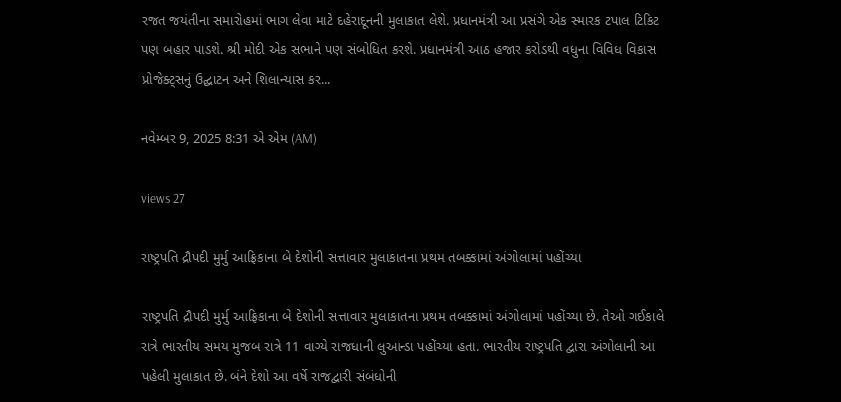રજત જયંતીના સમારોહમાં ભાગ લેવા માટે દહેરાદૂનની મુલાકાત લેશે. પ્રધાનમંત્રી આ પ્રસંગે એક સ્મારક ટપાલ ટિકિટ પણ બહાર પાડશે. શ્રી મોદી એક સભાને પણ સંબોધિત કરશે. પ્રધાનમંત્રી આઠ હજાર કરોડથી વધુના વિવિધ વિકાસ પ્રોજેક્ટ્સનું ઉદ્ઘાટન અને શિલાન્યાસ કર...

નવેમ્બર 9, 2025 8:31 એ એમ (AM)

views 27

રાષ્ટ્રપતિ દ્રૌપદી મુર્મુ આફ્રિકાના બે દેશોની સત્તાવાર મુલાકાતના પ્રથમ તબક્કામાં અંગોલામાં પહોંચ્યા

રાષ્ટ્રપતિ દ્રૌપદી મુર્મુ આફ્રિકાના બે દેશોની સત્તાવાર મુલાકાતના પ્રથમ તબક્કામાં અંગોલામાં પહોંચ્યા છે. તેઓ ગઈકાલે રાત્રે ભારતીય સમય મુજબ રાત્રે 11 વાગ્યે રાજધાની લુઆન્ડા પહોંચ્યા હતા. ભારતીય રાષ્ટ્રપતિ દ્વારા અંગોલાની આ પહેલી મુલાકાત છે. બંને દેશો આ વર્ષે રાજદ્વારી સંબંધોની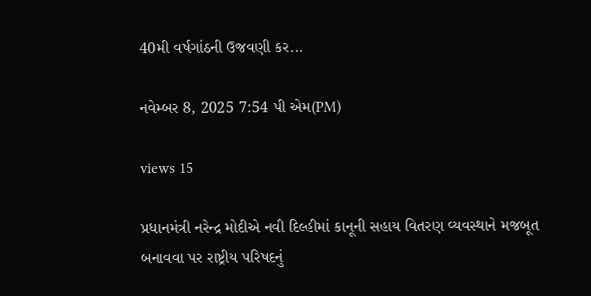40મી વર્ષગાંઠની ઉજવણી કર...

નવેમ્બર 8, 2025 7:54 પી એમ(PM)

views 15

પ્રધાનમંત્રી નરેન્દ્ર મોદીએ નવી દિલ્હીમાં કાનૂની સહાય વિતરણ વ્યવસ્થાને મજબૂત બનાવવા પર રાષ્ટ્રીય પરિષદનું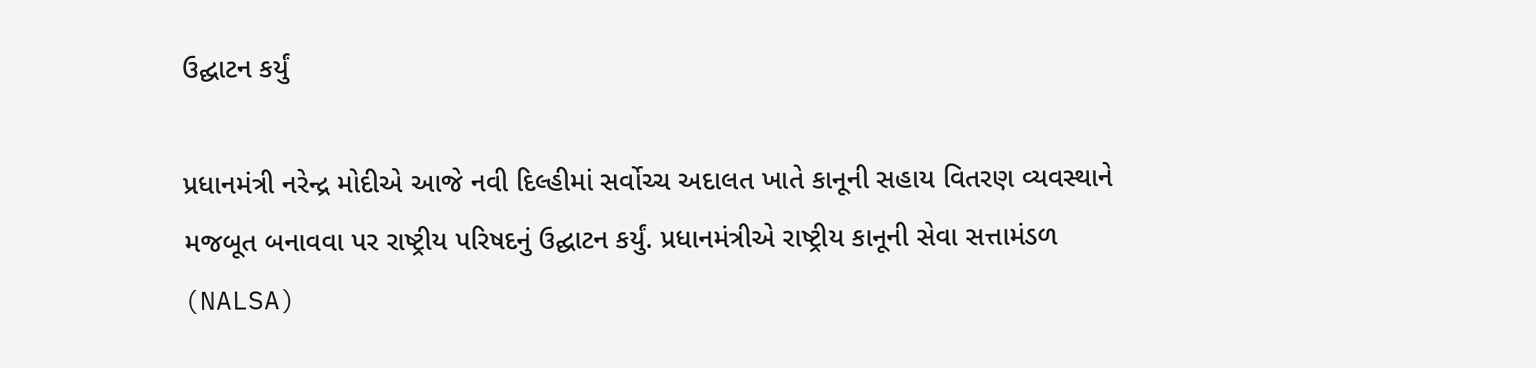ઉદ્ઘાટન કર્યું

પ્રધાનમંત્રી નરેન્દ્ર મોદીએ આજે નવી દિલ્હીમાં સર્વોચ્ચ અદાલત ખાતે કાનૂની સહાય વિતરણ વ્યવસ્થાને મજબૂત બનાવવા પર રાષ્ટ્રીય પરિષદનું ઉદ્ઘાટન કર્યું. પ્રધાનમંત્રીએ રાષ્ટ્રીય કાનૂની સેવા સત્તામંડળ (NALSA)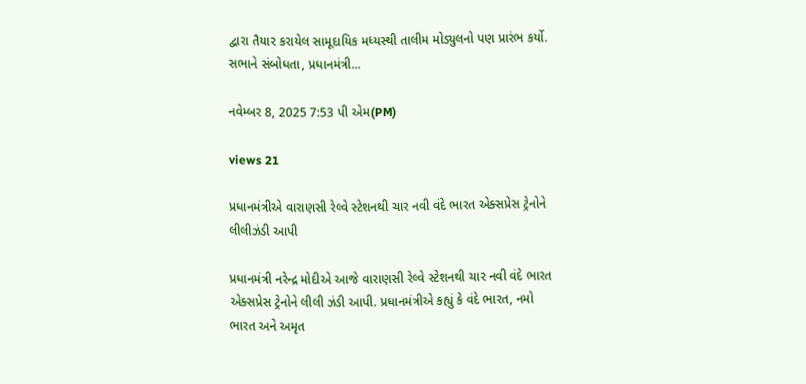દ્વારા તૈયાર કરાયેલ સામૂદાયિક મધ્યસ્થી તાલીમ મોડ્યુલનો પણ પ્રારંભ કર્યો. સભાને સંબોધતા, પ્રધાનમંત્રી...

નવેમ્બર 8, 2025 7:53 પી એમ(PM)

views 21

પ્રધાનમંત્રીએ વારાણસી રેલ્વે સ્ટેશનથી ચાર નવી વંદે ભારત એક્સપ્રેસ ટ્રેનોને લીલીઝંડી આપી

પ્રધાનમંત્રી નરેન્દ્ર મોદીએ આજે વારાણસી રેલ્વે સ્ટેશનથી ચાર નવી વંદે ભારત એક્સપ્રેસ ટ્રેનોને લીલી ઝંડી આપી. પ્રધાનમંત્રીએ કહ્યું કે વંદે ભારત, નમો ભારત અને અમૃત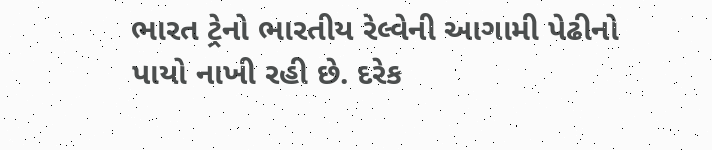ભારત ટ્રેનો ભારતીય રેલ્વેની આગામી પેઢીનો પાયો નાખી રહી છે. દરેક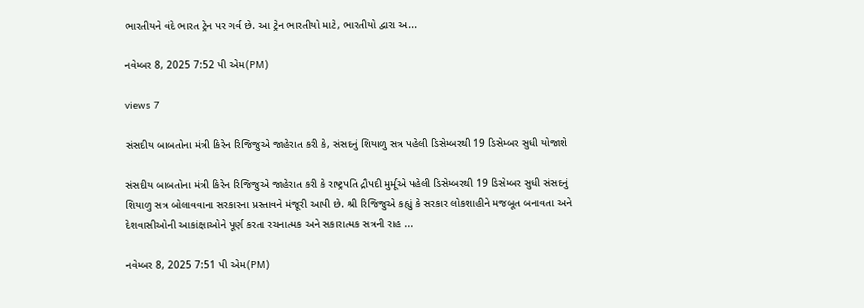ભારતીયને વંદે ભારત ટ્રેન પર ગર્વ છે. આ ટ્રેન ભારતીયો માટે, ભારતીયો દ્વારા અ...

નવેમ્બર 8, 2025 7:52 પી એમ(PM)

views 7

સંસદીય બાબતોના મંત્રી કિરેન રિજિજુએ જાહેરાત કરી કે, સંસદનું શિયાળુ સત્ર પહેલી ડિસેમ્બરથી 19 ડિસેમ્બર સુધી યોજાશે

સંસદીય બાબતોના મંત્રી કિરેન રિજિજુએ જાહેરાત કરી કે રાષ્ટ્રપતિ દ્રૌપદી મુર્મૂએ પહેલી ડિસેમ્બરથી 19 ડિસેમ્બર સુધી સંસદનું શિયાળુ સત્ર બોલાવવાના સરકારના પ્રસ્તાવને મંજૂરી આપી છે. શ્રી રિજિજુએ કહ્યું કે સરકાર લોકશાહીને મજબૂત બનાવતા અને દેશવાસીઓની આકાંક્ષાઓને પૂર્ણ કરતા રચનાત્મક અને સકારાત્મક સત્રની રાહ ...

નવેમ્બર 8, 2025 7:51 પી એમ(PM)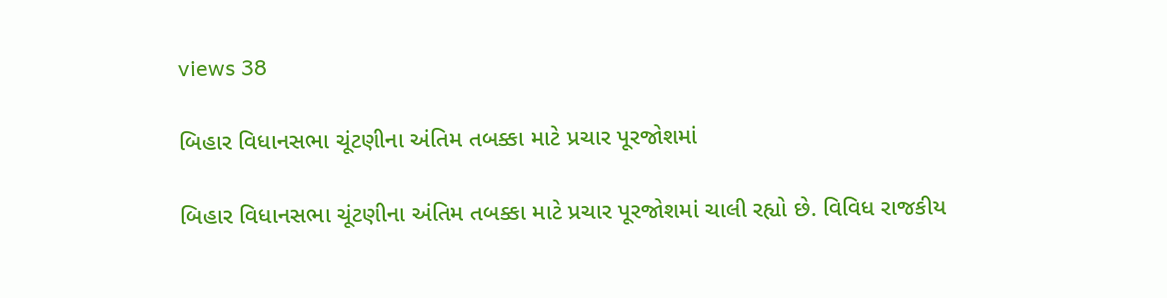views 38

બિહાર વિધાનસભા ચૂંટણીના અંતિમ તબક્કા માટે પ્રચાર પૂરજોશમાં

બિહાર વિધાનસભા ચૂંટણીના અંતિમ તબક્કા માટે પ્રચાર પૂરજોશમાં ચાલી રહ્યો છે. વિવિધ રાજકીય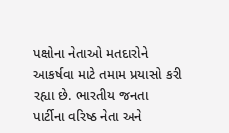પક્ષોના નેતાઓ મતદારોને આકર્ષવા માટે તમામ પ્રયાસો કરી રહ્યા છે. ભારતીય જનતા પાર્ટીના વરિષ્ઠ નેતા અને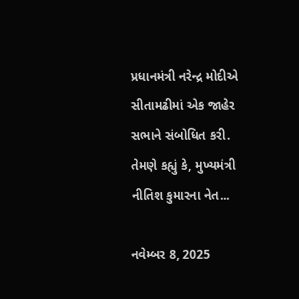પ્રધાનમંત્રી નરેન્દ્ર મોદીએ સીતામઢીમાં એક જાહેર સભાને સંબોધિત કરી. તેમણે કહ્યું કે, મુખ્યમંત્રી નીતિશ કુમારના નેત...

નવેમ્બર 8, 2025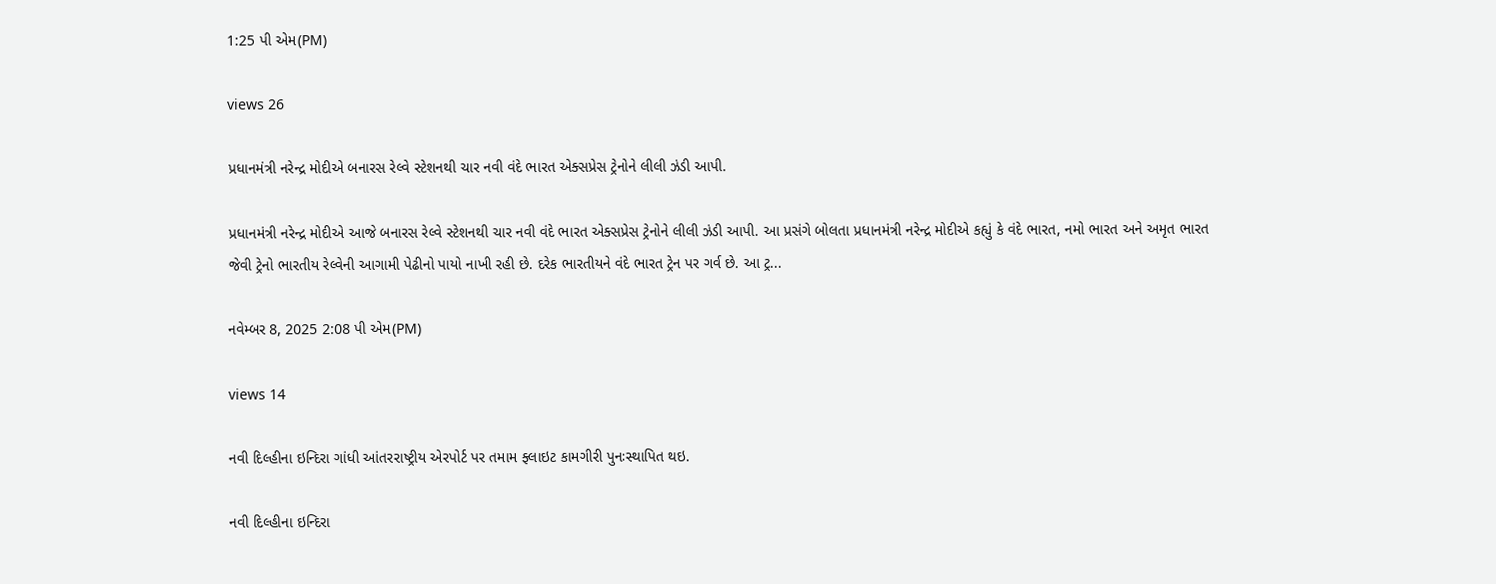1:25 પી એમ(PM)

views 26

પ્રધાનમંત્રી નરેન્દ્ર મોદીએ બનારસ રેલ્વે સ્ટેશનથી ચાર નવી વંદે ભારત એક્સપ્રેસ ટ્રેનોને લીલી ઝંડી આપી.

પ્રધાનમંત્રી નરેન્દ્ર મોદીએ આજે બનારસ રેલ્વે સ્ટેશનથી ચાર નવી વંદે ભારત એક્સપ્રેસ ટ્રેનોને લીલી ઝંડી આપી. આ પ્રસંગે બોલતા પ્રધાનમંત્રી નરેન્દ્ર મોદીએ કહ્યું કે વંદે ભારત, નમો ભારત અને અમૃત ભારત જેવી ટ્રેનો ભારતીય રેલ્વેની આગામી પેઢીનો પાયો નાખી રહી છે. દરેક ભારતીયને વંદે ભારત ટ્રેન પર ગર્વ છે. આ ટ્ર...

નવેમ્બર 8, 2025 2:08 પી એમ(PM)

views 14

નવી દિલ્હીના ઇન્દિરા ગાંધી આંતરરાષ્ટ્રીય એરપોર્ટ પર તમામ ફ્લાઇટ કામગીરી પુનઃસ્થાપિત થઇ.

નવી દિલ્હીના ઇન્દિરા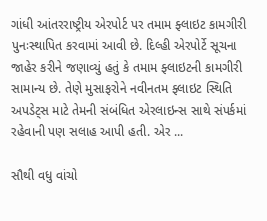ગાંધી આંતરરાષ્ટ્રીય એરપોર્ટ પર તમામ ફ્લાઇટ કામગીરી પુનઃસ્થાપિત કરવામાં આવી છે. દિલ્હી એરપોર્ટે સૂચના જાહેર કરીને જણાવ્યું હતું કે તમામ ફ્લાઇટની કામગીરી સામાન્ય છે. તેણે મુસાફરોને નવીનતમ ફ્લાઇટ સ્થિતિ અપડેટ્સ માટે તેમની સંબંધિત એરલાઇન્સ સાથે સંપર્કમાં રહેવાની પણ સલાહ આપી હતી. એર ...

સૌથી વધુ વાંચો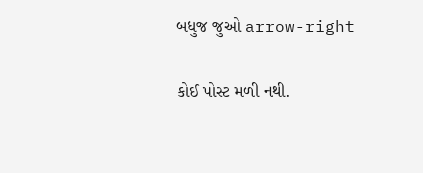બધુજ જુઓ arrow-right

કોઈ પોસ્ટ મળી નથી.